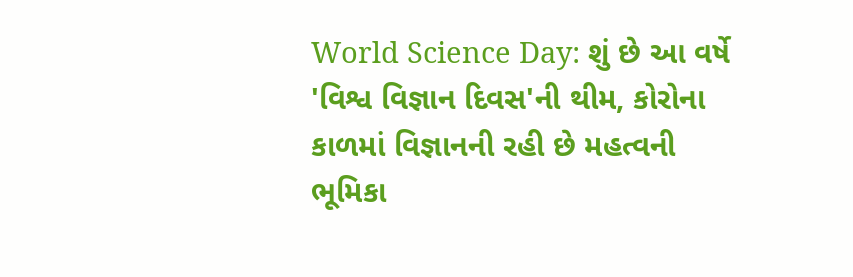World Science Day: શું છે આ વર્ષે 'વિશ્વ વિજ્ઞાન દિવસ'ની થીમ, કોરોના કાળમાં વિજ્ઞાનની રહી છે મહત્વની ભૂમિકા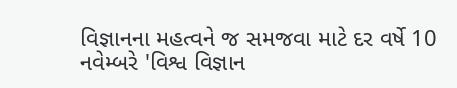વિજ્ઞાનના મહત્વને જ સમજવા માટે દર વર્ષે 10 નવેમ્બરે 'વિશ્વ વિજ્ઞાન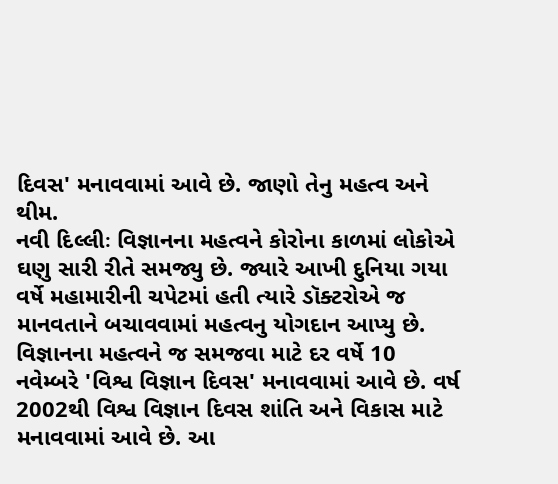દિવસ' મનાવવામાં આવે છે. જાણો તેનુ મહત્વ અને થીમ.
નવી દિલ્લીઃ વિજ્ઞાનના મહત્વને કોરોના કાળમાં લોકોએ ઘણુ સારી રીતે સમજ્યુ છે. જ્યારે આખી દુનિયા ગયા વર્ષે મહામારીની ચપેટમાં હતી ત્યારે ડૉક્ટરોએ જ માનવતાને બચાવવામાં મહત્વનુ યોગદાન આપ્યુ છે. વિજ્ઞાનના મહત્વને જ સમજવા માટે દર વર્ષે 10 નવેમ્બરે 'વિશ્વ વિજ્ઞાન દિવસ' મનાવવામાં આવે છે. વર્ષ 2002થી વિશ્વ વિજ્ઞાન દિવસ શાંતિ અને વિકાસ માટે મનાવવામાં આવે છે. આ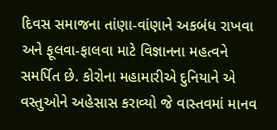દિવસ સમાજના તાંણા-વાંણાને અકબંધ રાખવા અને ફૂલવા-ફાલવા માટે વિજ્ઞાનના મહત્વને સમર્પિત છે. કોરોના મહામારીએ દુનિયાને એ વસ્તુઓને અહેસાસ કરાવ્યો જે વાસ્તવમાં માનવ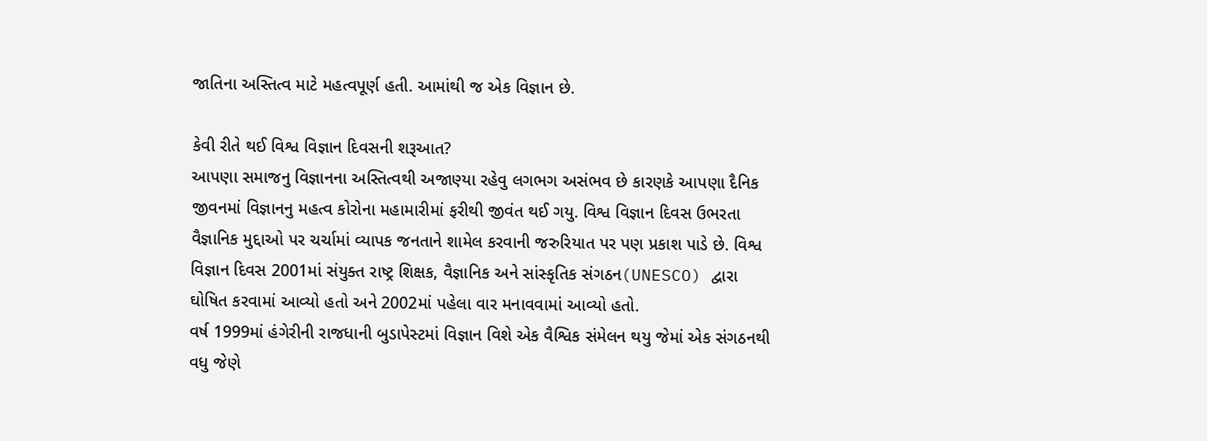જાતિના અસ્તિત્વ માટે મહત્વપૂર્ણ હતી. આમાંથી જ એક વિજ્ઞાન છે.

કેવી રીતે થઈ વિશ્વ વિજ્ઞાન દિવસની શરૂઆત?
આપણા સમાજનુ વિજ્ઞાનના અસ્તિત્વથી અજાણ્યા રહેવુ લગભગ અસંભવ છે કારણકે આપણા દૈનિક જીવનમાં વિજ્ઞાનનુ મહત્વ કોરોના મહામારીમાં ફરીથી જીવંત થઈ ગયુ. વિશ્વ વિજ્ઞાન દિવસ ઉભરતા વૈજ્ઞાનિક મુદ્દાઓ પર ચર્ચામાં વ્યાપક જનતાને શામેલ કરવાની જરુરિયાત પર પણ પ્રકાશ પાડે છે. વિશ્વ વિજ્ઞાન દિવસ 2001માં સંયુક્ત રાષ્ટ્ર શિક્ષક, વૈજ્ઞાનિક અને સાંસ્કૃતિક સંગઠન(UNESCO) દ્વારા ઘોષિત કરવામાં આવ્યો હતો અને 2002માં પહેલા વાર મનાવવામાં આવ્યો હતો.
વર્ષ 1999માં હંગેરીની રાજધાની બુડાપેસ્ટમાં વિજ્ઞાન વિશે એક વૈશ્વિક સંમેલન થયુ જેમાં એક સંગઠનથી વધુ જેણે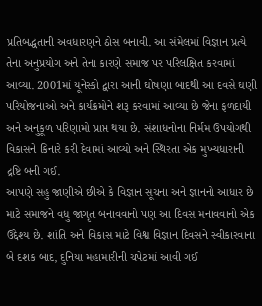પ્રતિબદ્ધતાની અવધારણને ઠોસ બનાવી. આ સંમેલમાં વિજ્ઞાન પ્રત્યે તેના અનુપ્રયોગ અને તેના કારણે સમાજ પર પરિલક્ષિત કરવામાં આવ્યા. 2001માં યૂનેસ્કો દ્વારા આની ઘોષણા બાદથી આ દવસે ઘણી પરિયોજનાઓ અને કાર્યક્રમોને શરૂ કરવામાં આવ્યા છે જેના ફળદાયી અને અનુકૂળ પરિણામો પ્રાપ્ત થયા છે. સંશાધનોના નિર્મમ ઉપયોગથી વિકાસને કિનારે કરી દેવામાં આવ્યો અને સ્થિરતા એક મુખ્યધારાની દ્રષ્ટિ બની ગઈ.
આપણે સહુ જાણીએ છીએ કે વિજ્ઞાન સૂચના અને જ્ઞાનનો આધાર છે માટે સમાજને વધુ જાગૃત બનાવવાનો પણ આ દિવસ મનાવવાનો એક ઉદ્દેશ્ય છે. શાંતિ અને વિકાસ માટે વિશ્વ વિજ્ઞાન દિવસને સ્વીકારવાના બે દશક બાદ, દુનિયા મહામારીની ચપેટમાં આવી ગઈ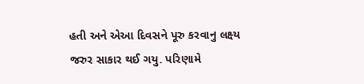હતી અને એઆ દિવસને પૂરુ કરવાનુ લક્ષ્ય જરુર સાકાર થઈ ગયુ. પરિણામે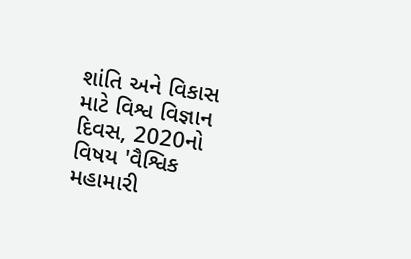શાંતિ અને વિકાસ માટે વિશ્વ વિજ્ઞાન દિવસ, 2020નો વિષય 'વૈશ્વિક મહામારી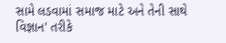સામે લડવામાં સમાજ માટે અને તેની સાથે વિજ્ઞાન' તરીકે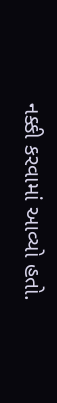નક્કી કરવામાં આવ્યો હતો.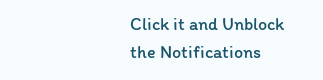Click it and Unblock the Notifications